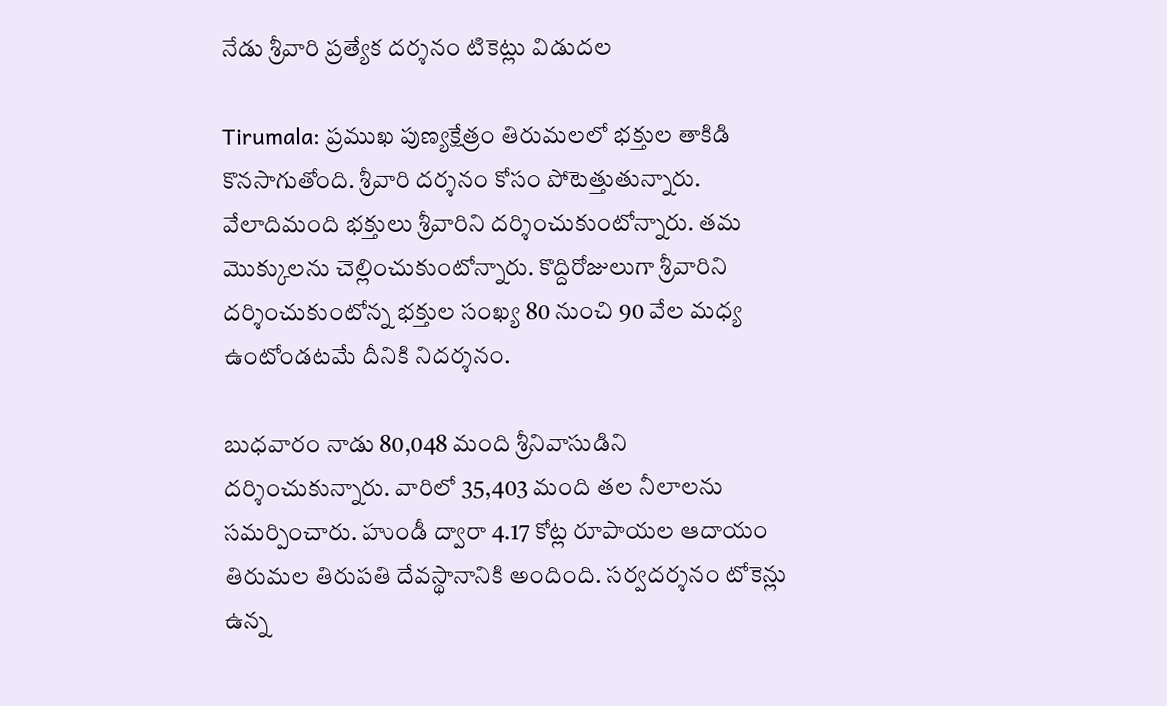నేడు శ్రీవారి ప్రత్యేక దర్శనం టికెట్లు విడుదల

Tirumala: ప్రముఖ పుణ్యక్షేత్రం తిరుమలలో భక్తుల తాకిడి కొనసాగుతోంది. శ్రీవారి దర్శనం కోసం పోటెత్తుతున్నారు. వేలాదిమంది భక్తులు శ్రీవారిని దర్శించుకుంటోన్నారు. తమ మొక్కులను చెల్లించుకుంటోన్నారు. కొద్దిరోజులుగా శ్రీవారిని దర్శించుకుంటోన్న భక్తుల సంఖ్య 80 నుంచి 90 వేల మధ్య ఉంటోండటమే దీనికి నిదర్శనం.

బుధవారం నాడు 80,048 మంది శ్రీనివాసుడిని దర్శించుకున్నారు. వారిలో 35,403 మంది తల నీలాలను సమర్పించారు. హుండీ ద్వారా 4.17 కోట్ల రూపాయల ఆదాయం తిరుమల తిరుపతి దేవస్థానానికి అందింది. సర్వదర్శనం టోకెన్లు ఉన్న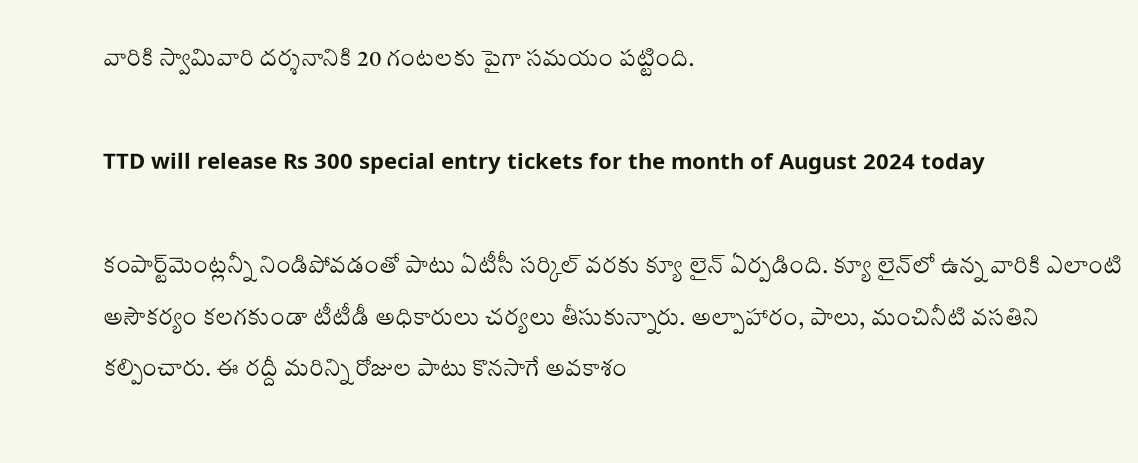వారికి స్వామివారి దర్శనానికి 20 గంటలకు పైగా సమయం పట్టింది.

TTD will release Rs 300 special entry tickets for the month of August 2024 today

కంపార్ట్‌మెంట్లన్నీ నిండిపోవడంతో పాటు ఏటీసీ సర్కిల్ వరకు క్యూ లైన్ ఏర్పడింది. క్యూ లైన్‌లో ఉన్న వారికి ఎలాంటి అసౌకర్యం కలగకుండా టీటీడీ అధికారులు చర్యలు తీసుకున్నారు. అల్పాహారం, పాలు, మంచినీటి వసతిని కల్పించారు. ఈ రద్దీ మరిన్ని రోజుల పాటు కొనసాగే అవకాశం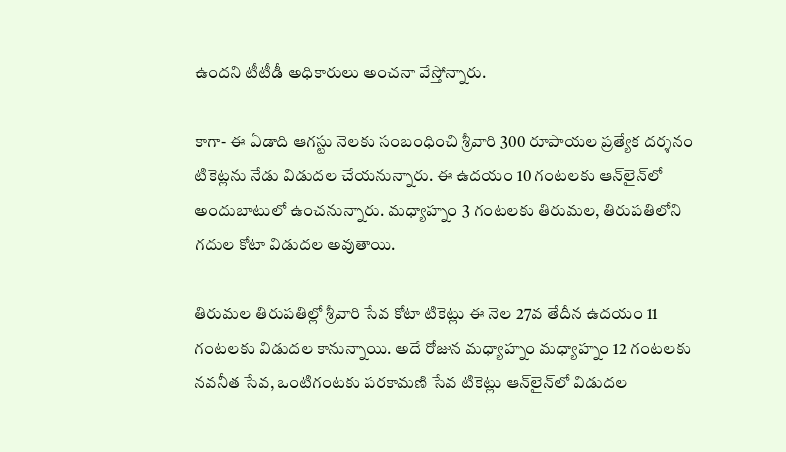ఉందని టీటీడీ అధికారులు అంచనా వేస్తోన్నారు.

కాగా- ఈ ఏడాది ఆగస్టు నెల‌కు సంబంధించి శ్రీవారి 300 రూపాయల ప్రత్యేక దర్శనం టికెట్లను నేడు విడుదల చేయనున్నారు. ఈ ఉద‌యం 10 గంట‌లకు ఆన్‌లైన్‌లో అందుబాటులో ఉంచనున్నారు. మ‌ధ్యాహ్నం 3 గంట‌లకు తిరుమ‌ల‌, తిరుప‌తిలోని గ‌దుల కోటా విడుదల అవుతాయి.

తిరుమ‌ల తిరుప‌తిల్లో శ్రీవారి సేవ కోటా టికెట్లు ఈ నెల 27వ తేదీన ఉదయం 11 గంటలకు విడుదల కానున్నాయి. అదే రోజున మధ్యాహ్నం మ‌ధ్యాహ్నం 12 గంట‌ల‌కు న‌వ‌నీత సేవ, ఒంటిగంటకు ‌పరకామణి సేవ టికెట్లు ఆన్‌లైన్‌లో విడుదల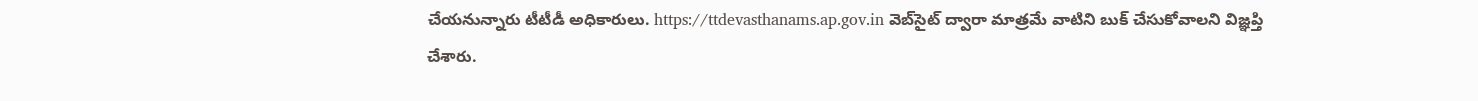చేయనున్నారు టీటీడీ అధికారులు. https://ttdevasthanams.ap.gov.in వెబ్‌సైట్ ద్వారా మాత్రమే వాటిని బుక్ చేసుకోవాల‌ని విజ్ఞప్తి చేశారు.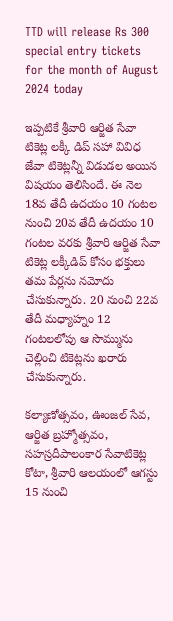TTD will release Rs 300 special entry tickets for the month of August 2024 today

ఇప్పటికే శ్రీవారి ఆర్జిత సేవా టికెట్ల లక్కీ డిప్ సహా వివిధ జేవా టికెట్లన్నీ విడుడల అయిన విషయం తెలిసిందే. ఈ నెల 18వ తేదీ ఉద‌యం 10 గంటల నుంచి 20వ తేదీ ఉద‌యం 10 గంట‌ల వ‌ర‌కు శ్రీ‌వారి ఆర్జిత సేవా టికెట్ల‌ ల‌క్కీడిప్ కోసం భక్తులు తమ పేర్లను న‌మోదు చేసుకున్నారు. 20 నుంచి 22వ తేదీ మధ్యాహ్నం 12 గంటలలోపు ఆ సొమ్మును చెల్లించి టికెట్లను ఖరారు చేసుకున్నారు.

కల్యాణోత్సవం, ఊంజల్ సేవ, ఆర్జిత బ్రహ్మోత్సవం, సహస్రదీపాలంకార సేవాటికెట్ల కోటా, శ్రీ‌వారి ఆల‌యంలో ఆగ‌స్టు 15 నుంచి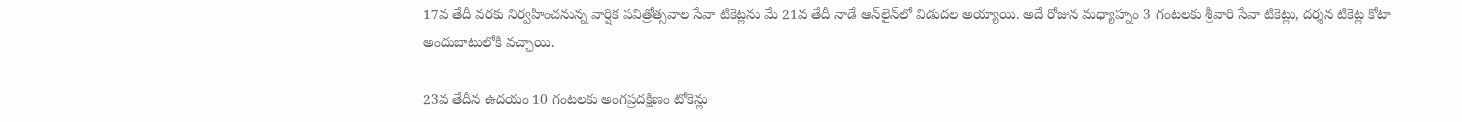17వ తేదీ వ‌ర‌కు నిర్వ‌హించ‌నున్న వార్షిక ప‌విత్రోత్స‌వాల సేవా టికెట్లను మే 21వ తేదీ నాడే ఆన్‌లైన్‌లో విడుదల అయ్యాయి. అదే రోజున మ‌ధ్యాహ్నం 3 గంట‌ల‌కు శ్రీ‌వారి సేవా టికెట్లు, ద‌ర్శ‌న టికెట్ల‌ కోటా అందుబాటులోకి వచ్చాయి.

23వ తేదీన‌ ఉద‌యం 10 గంట‌లకు అంగ‌ప్ర‌ద‌క్షిణం టోకెన్లు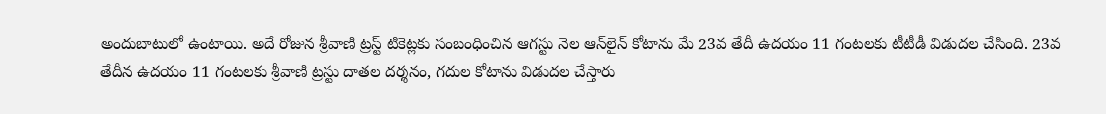అందుబాటులో ఉంటాయి. అదే రోజున శ్రీవాణి ట్రస్ట్ టికెట్లకు సంబంధించిన ఆగ‌స్టు నెల ఆన్‌లైన్ కోటాను మే 23వ తేదీ ఉదయం 11 గంటలకు టీటీడీ విడుదల చేసింది. 23వ తేదీన ఉద‌యం 11 గంట‌లకు శ్రీ‌వాణి ట్ర‌స్టు దాత‌ల ద‌ర్శ‌నం, గ‌దుల కోటాను విడుద‌ల చేస్తారు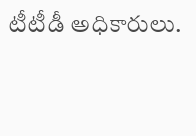టీటీడీ అధికారులు.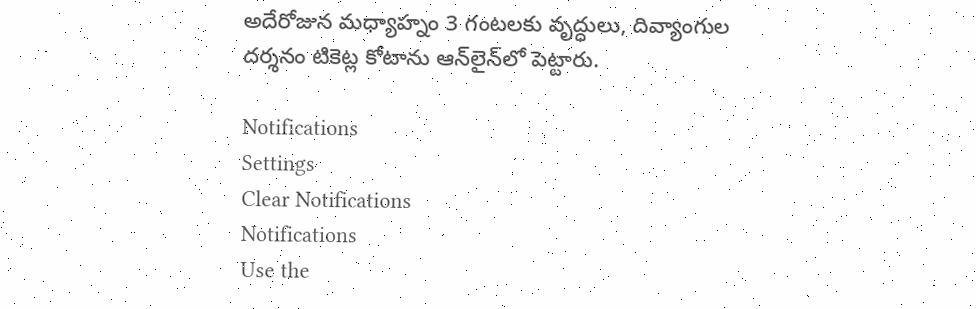అదేరోజున మ‌ధ్యాహ్నం 3 గంట‌లకు వృద్ధులు, దివ్యాంగుల ద‌ర్శ‌న‌ం టికెట్ల కోటాను ఆన్‌లైన్‌లో పెట్టారు.

Notifications
Settings
Clear Notifications
Notifications
Use the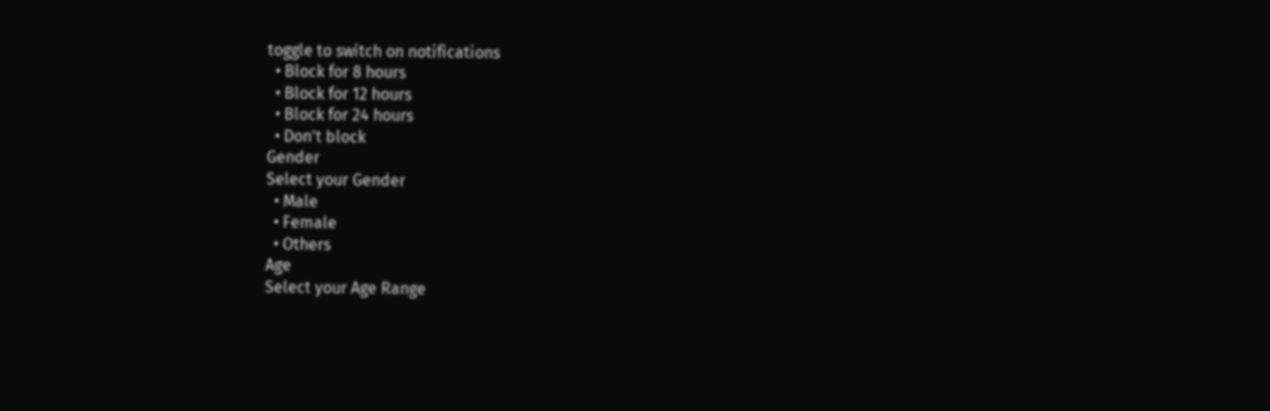toggle to switch on notifications
  • Block for 8 hours
  • Block for 12 hours
  • Block for 24 hours
  • Don't block
Gender
Select your Gender
  • Male
  • Female
  • Others
Age
Select your Age Range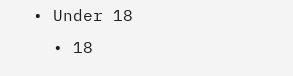• Under 18
  • 18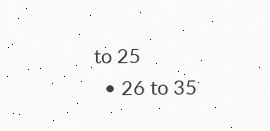to 25
  • 26 to 35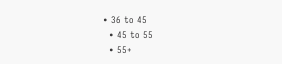• 36 to 45
  • 45 to 55
  • 55+